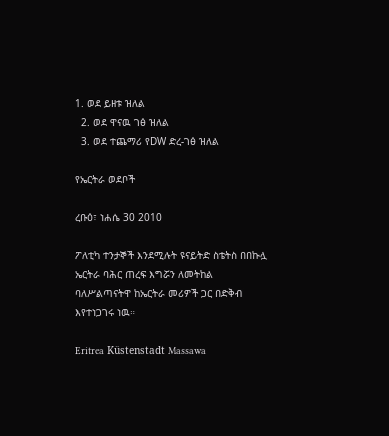1. ወደ ይዘቱ ዝለል
  2. ወደ ዋናዉ ገፅ ዝለል
  3. ወደ ተጨማሪ የDW ድረ-ገፅ ዝለል

የኤርትራ ወደቦች

ረቡዕ፣ ነሐሴ 30 2010

ፖለቲካ ተንታኞች እንደሚሉት ዩናይትድ ስቴትስ በበኩሏ ኤርትራ ባሕር ጠረፍ እግሯን ለመትከል ባለሥልጣናትዋ ከኤርትራ መሪዎች ጋር በድቅብ እየተነጋገሩ ነዉ።

Eritrea Küstenstadt Massawa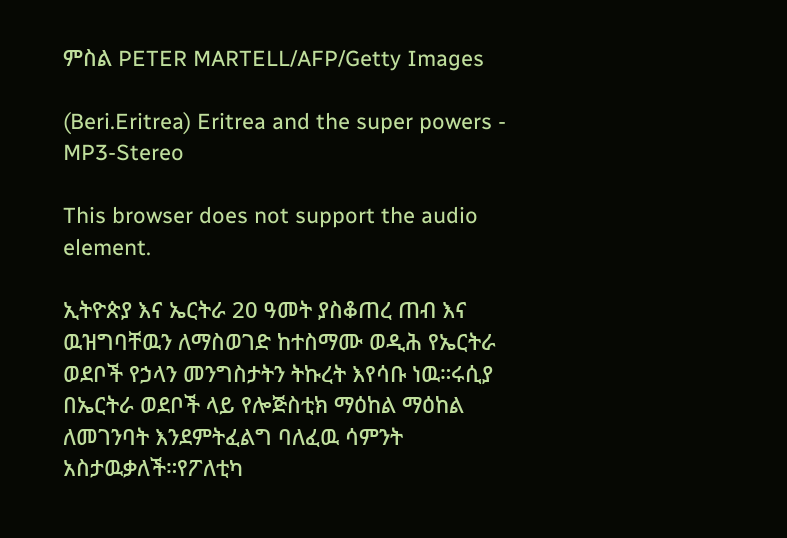ምስል PETER MARTELL/AFP/Getty Images

(Beri.Eritrea) Eritrea and the super powers - MP3-Stereo

This browser does not support the audio element.

ኢትዮጵያ እና ኤርትራ 20 ዓመት ያስቆጠረ ጠብ እና ዉዝግባቸዉን ለማስወገድ ከተስማሙ ወዲሕ የኤርትራ ወደቦች የኃላን መንግስታትን ትኩረት እየሳቡ ነዉ።ሩሲያ በኤርትራ ወደቦች ላይ የሎጅስቲክ ማዕከል ማዕከል ለመገንባት እንደምትፈልግ ባለፈዉ ሳምንት አስታዉቃለች።የፖለቲካ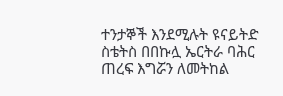ተንታኞች እንደሚሉት ዩናይትድ ስቴትስ በበኩሏ ኤርትራ ባሕር ጠረፍ እግሯን ለመትከል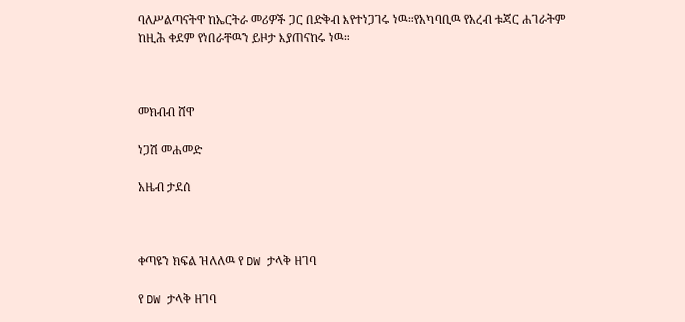ባለሥልጣናትዋ ከኤርትራ መሪዎች ጋር በድቅብ እየተነጋገሩ ነዉ።የአካባቢዉ የአረብ ቱጃር ሐገራትም ከዚሕ ቀደም የነበራቸዉን ይዞታ እያጠናከሩ ነዉ።



መክብብ ሸዋ

ነጋሽ መሐመድ

አዜብ ታደሰ



ቀጣዩን ክፍል ዝለለዉ የ DW ታላቅ ዘገባ

የ DW ታላቅ ዘገባ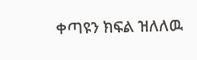ቀጣዩን ክፍል ዝለለዉ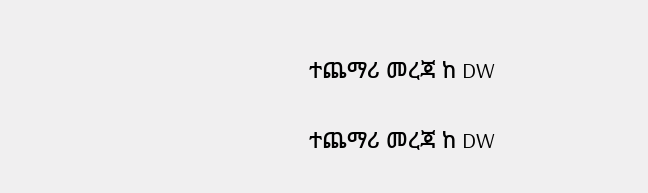ተጨማሪ መረጃ ከ DW

ተጨማሪ መረጃ ከ DW